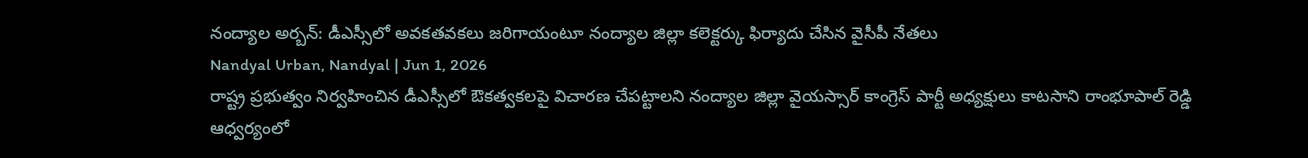నంద్యాల అర్బన్: డీఎస్సీలో అవకతవకలు జరిగాయంటూ నంద్యాల జిల్లా కలెక్టర్కు ఫిర్యాదు చేసిన వైసీపీ నేతలు
Nandyal Urban, Nandyal | Jun 1, 2026
రాష్ట్ర ప్రభుత్వం నిర్వహించిన డీఎస్సీలో ఔకత్వకలపై విచారణ చేపట్టాలని నంద్యాల జిల్లా వైయస్సార్ కాంగ్రెస్ పార్టీ అధ్యక్షులు కాటసాని రాంభూపాల్ రెడ్డి ఆధ్వర్యంలో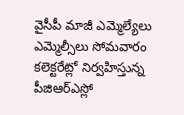వైసీపీ మాజీ ఎమ్మెల్యేలు ఎమ్మెల్సీలు సోమవారం కలెక్టరేట్లో నిర్వహిస్తున్న పీజిఆర్ఎస్లో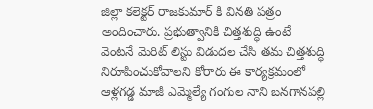జిల్లా కలెక్టర్ రాజకుమార్ కి వినతి పత్రం అందించారు. ప్రభుత్వానికి చిత్తశుద్ధి ఉంటే వెంటనే మెరిట్ లిస్టు విడుదల చేసి తమ చిత్తశుద్ధి నిరూపించుకోవాలని కోరారు ఈ కార్యక్రమంలో ఆళ్లగడ్డ మాజీ ఎమ్మెల్యే గంగుల నాని బనగానపల్లి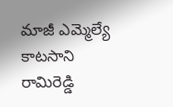మాజీ ఎమ్మెల్యే కాటసాని రామిరెడ్డి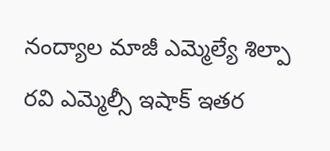నంద్యాల మాజీ ఎమ్మెల్యే శిల్పా రవి ఎమ్మెల్సీ ఇషాక్ ఇతర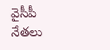వైసీపీ నేతలు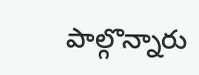పాల్గొన్నారు